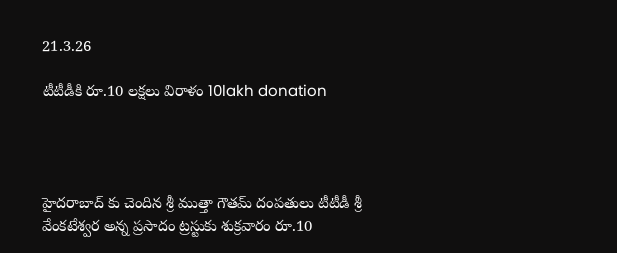21.3.26

టీటీడీకి రూ.10 లక్షలు విరాళం 10lakh donation




హైదరాబాద్ కు చెందిన శ్రీ ముత్తా గౌతమ్ దంపతులు టీటీడీ శ్రీ వేంకటేశ్వర అన్న ప్రసాదం ట్రస్టుకు శుక్రవారం రూ.10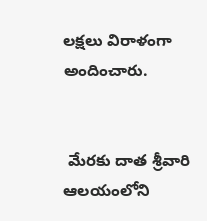లక్షలు విరాళంగా అందించారు.


 మేరకు దాత శ్రీవారి ఆలయంలోని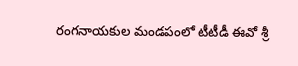రంగనాయకుల మండపంలో టీటీడీ ఈవో శ్రీ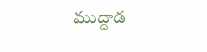ముద్దాడ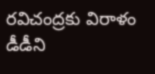రవిచంద్రకు విరాళం డీడీని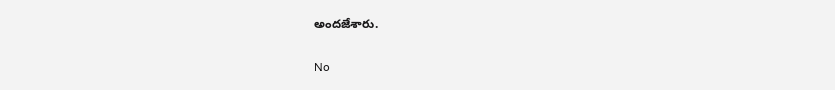అందజేశారు.


No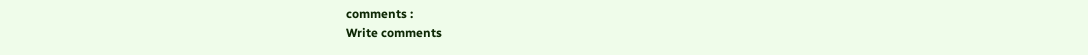comments :
Write comments